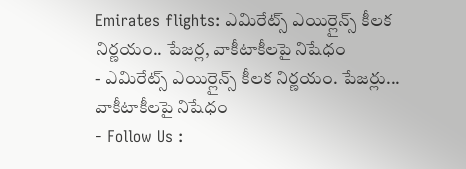Emirates flights: ఎమిరేట్స్ ఎయిర్లైన్స్ కీలక నిర్ణయం.. పేజర్ల, వాకీటాకీలపై నిషేధం
- ఎమిరేట్స్ ఎయిర్లైన్స్ కీలక నిర్ణయం. పేజర్లు... వాకీటాకీలపై నిషేధం
- Follow Us :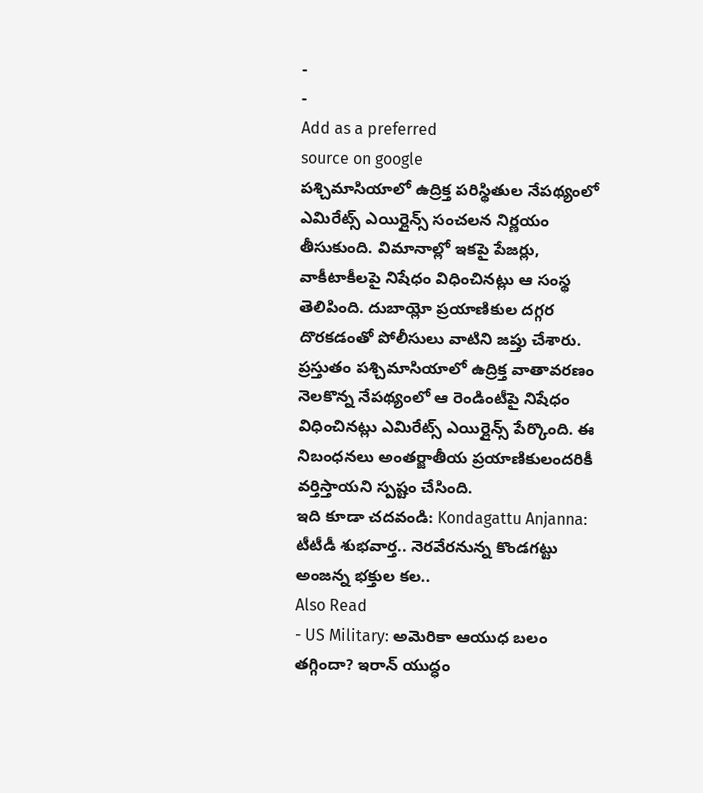-
-
Add as a preferred
source on google
పశ్చిమాసియాలో ఉద్రిక్త పరిస్థితుల నేపథ్యంలో ఎమిరేట్స్ ఎయిర్లైన్స్ సంచలన నిర్ణయం తీసుకుంది. విమానాల్లో ఇకపై పేజర్లు, వాకీటాకీలపై నిషేధం విధించినట్లు ఆ సంస్థ తెలిపింది. దుబాయ్లో ప్రయాణికుల దగ్గర దొరకడంతో పోలీసులు వాటిని జప్తు చేశారు. ప్రస్తుతం పశ్చిమాసియాలో ఉద్రిక్త వాతావరణం నెలకొన్న నేపథ్యంలో ఆ రెండింటీపై నిషేధం విధించినట్లు ఎమిరేట్స్ ఎయిర్లైన్స్ పేర్కొంది. ఈ నిబంధనలు అంతర్జాతీయ ప్రయాణికులందరికీ వర్తిస్తాయని స్పష్టం చేసింది.
ఇది కూడా చదవండి: Kondagattu Anjanna: టీటీడీ శుభవార్త.. నెరవేరనున్న కొండగట్టు అంజన్న భక్తుల కల..
Also Read
- US Military: అమెరికా ఆయుధ బలం తగ్గిందా? ఇరాన్ యుద్ధం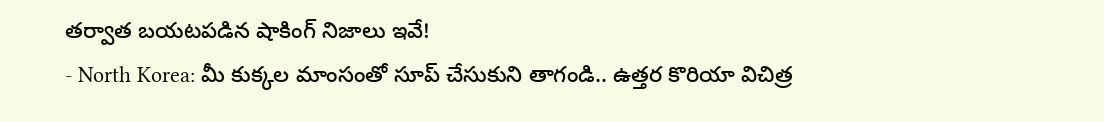తర్వాత బయటపడిన షాకింగ్ నిజాలు ఇవే!
- North Korea: మీ కుక్కల మాంసంతో సూప్ చేసుకుని తాగండి.. ఉత్తర కొరియా విచిత్ర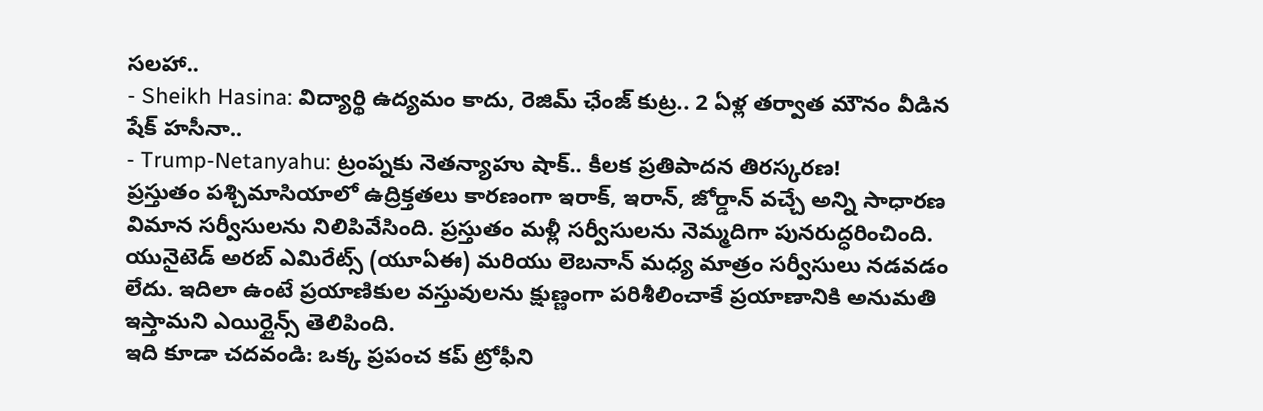సలహా..
- Sheikh Hasina: విద్యార్థి ఉద్యమం కాదు, రెజిమ్ ఛేంజ్ కుట్ర.. 2 ఏళ్ల తర్వాత మౌనం వీడిన షేక్ హసీనా..
- Trump-Netanyahu: ట్రంప్నకు నెతన్యాహు షాక్.. కీలక ప్రతిపాదన తిరస్కరణ!
ప్రస్తుతం పశ్చిమాసియాలో ఉద్రిక్తతలు కారణంగా ఇరాక్, ఇరాన్, జోర్డాన్ వచ్చే అన్ని సాధారణ విమాన సర్వీసులను నిలిపివేసింది. ప్రస్తుతం మళ్లీ సర్వీసులను నెమ్మదిగా పునరుద్ధరించింది. యునైటెడ్ అరబ్ ఎమిరేట్స్ (యూఏఈ) మరియు లెబనాన్ మధ్య మాత్రం సర్వీసులు నడవడం లేదు. ఇదిలా ఉంటే ప్రయాణికుల వస్తువులను క్షుణ్ణంగా పరిశీలించాకే ప్రయాణానికి అనుమతి ఇస్తామని ఎయిర్లైన్స్ తెలిపింది.
ఇది కూడా చదవండి: ఒక్క ప్రపంచ కప్ ట్రోఫీని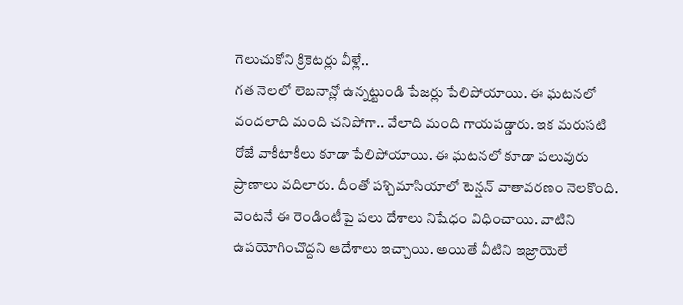గెలుచుకోని క్రికెటర్లు వీళ్లే..
గత నెలలో లెబనాన్లో ఉన్నట్టుండి పేజర్లు పేలిపోయాయి. ఈ ఘటనలో వందలాది మంది చనిపోగా.. వేలాది మంది గాయపడ్డారు. ఇక మరుసటి రోజే వాకీటాకీలు కూడా పేలిపోయాయి. ఈ ఘటనలో కూడా పలువురు ప్రాణాలు వదిలారు. దీంతో పశ్చిమాసియాలో టెన్షన్ వాతావరణం నెలకొంది. వెంటనే ఈ రెండింటీపై పలు దేశాలు నిషేధం విధించాయి. వాటిని ఉపయోగించొద్దని ఆదేశాలు ఇచ్చాయి. అయితే వీటిని ఇజ్రాయెలే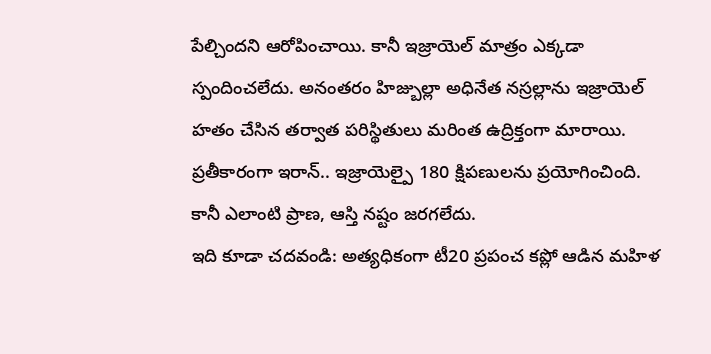పేల్చిందని ఆరోపించాయి. కానీ ఇజ్రాయెల్ మాత్రం ఎక్కడా స్పందించలేదు. అనంతరం హిజ్బుల్లా అధినేత నస్రల్లాను ఇజ్రాయెల్ హతం చేసిన తర్వాత పరిస్థితులు మరింత ఉద్రిక్తంగా మారాయి. ప్రతీకారంగా ఇరాన్.. ఇజ్రాయెల్పై 180 క్షిపణులను ప్రయోగించింది. కానీ ఎలాంటి ప్రాణ, ఆస్తి నష్టం జరగలేదు.
ఇది కూడా చదవండి: అత్యధికంగా టీ20 ప్రపంచ కప్లో ఆడిన మహిళ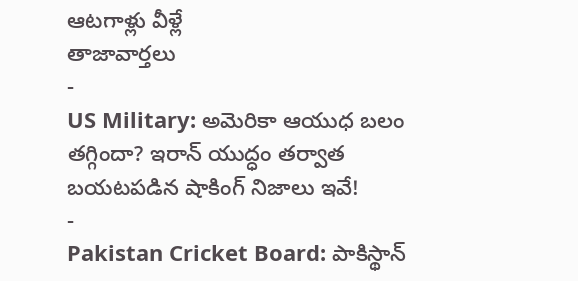ఆటగాళ్లు వీళ్లే
తాజావార్తలు
-
US Military: అమెరికా ఆయుధ బలం తగ్గిందా? ఇరాన్ యుద్ధం తర్వాత బయటపడిన షాకింగ్ నిజాలు ఇవే!
-
Pakistan Cricket Board: పాకిస్థాన్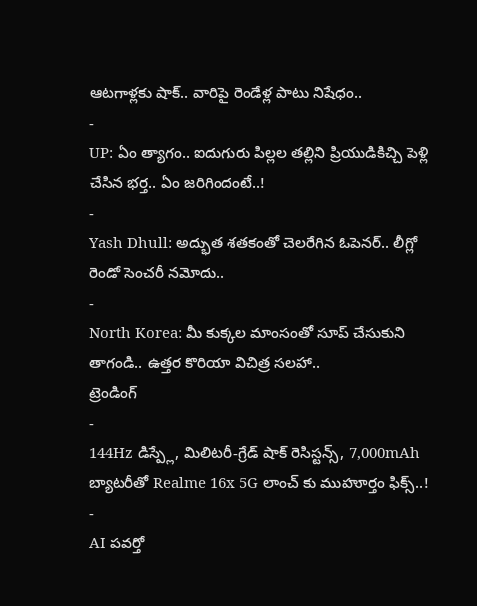ఆటగాళ్లకు షాక్.. వారిపై రెండేళ్ల పాటు నిషేధం..
-
UP: ఏం త్యాగం.. ఐదుగురు పిల్లల తల్లిని ప్రియుడికిచ్చి పెళ్లి చేసిన భర్త.. ఏం జరిగిందంటే..!
-
Yash Dhull: అద్భుత శతకంతో చెలరేగిన ఓపెనర్.. లీగ్లో రెండో సెంచరీ నమోదు..
-
North Korea: మీ కుక్కల మాంసంతో సూప్ చేసుకుని తాగండి.. ఉత్తర కొరియా విచిత్ర సలహా..
ట్రెండింగ్
-
144Hz డిస్ప్లే, మిలిటరీ-గ్రేడ్ షాక్ రెసిస్టన్స్, 7,000mAh బ్యాటరీతో Realme 16x 5G లాంచ్ కు ముహూర్తం ఫిక్స్..!
-
AI పవర్తో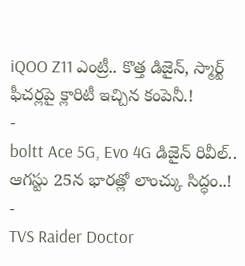iQOO Z11 ఎంట్రీ.. కొత్త డిజైన్, స్మార్ట్ ఫీచర్లపై క్లారిటీ ఇచ్చిన కంపెనీ.!
-
boltt Ace 5G, Evo 4G డిజైన్ రివీల్.. ఆగస్టు 25న భారత్లో లాంచ్కు సిద్ధం..!
-
TVS Raider Doctor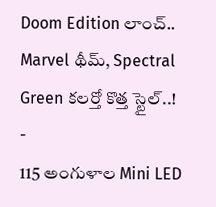Doom Edition లాంచ్.. Marvel థీమ్, Spectral Green కలర్తో కొత్త స్టైల్..!
-
115 అంగుళాల Mini LED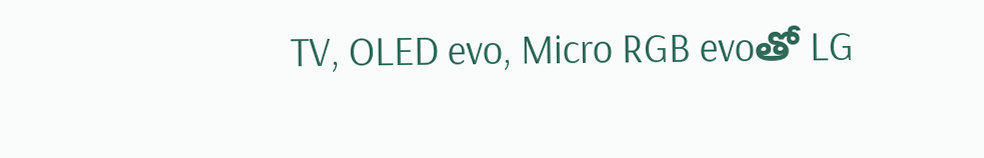TV, OLED evo, Micro RGB evoతో LG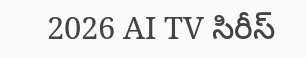2026 AI TV సిరీస్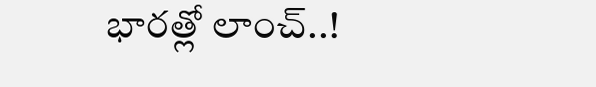భారత్లో లాంచ్..!